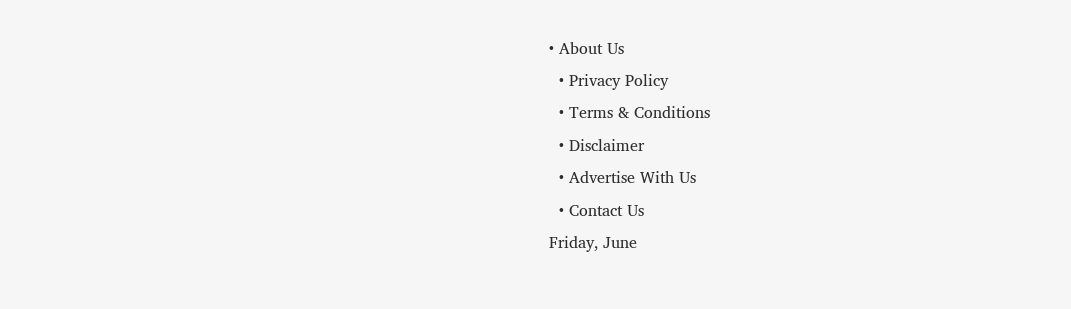• About Us
  • Privacy Policy
  • Terms & Conditions
  • Disclaimer
  • Advertise With Us
  • Contact Us
Friday, June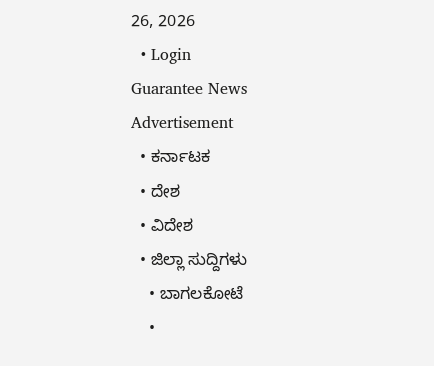26, 2026
  • Login
Guarantee News
Advertisement
  • ಕರ್ನಾಟಕ
  • ದೇಶ
  • ವಿದೇಶ
  • ಜಿಲ್ಲಾ ಸುದ್ದಿಗಳು
    • ಬಾಗಲಕೋಟೆ
    •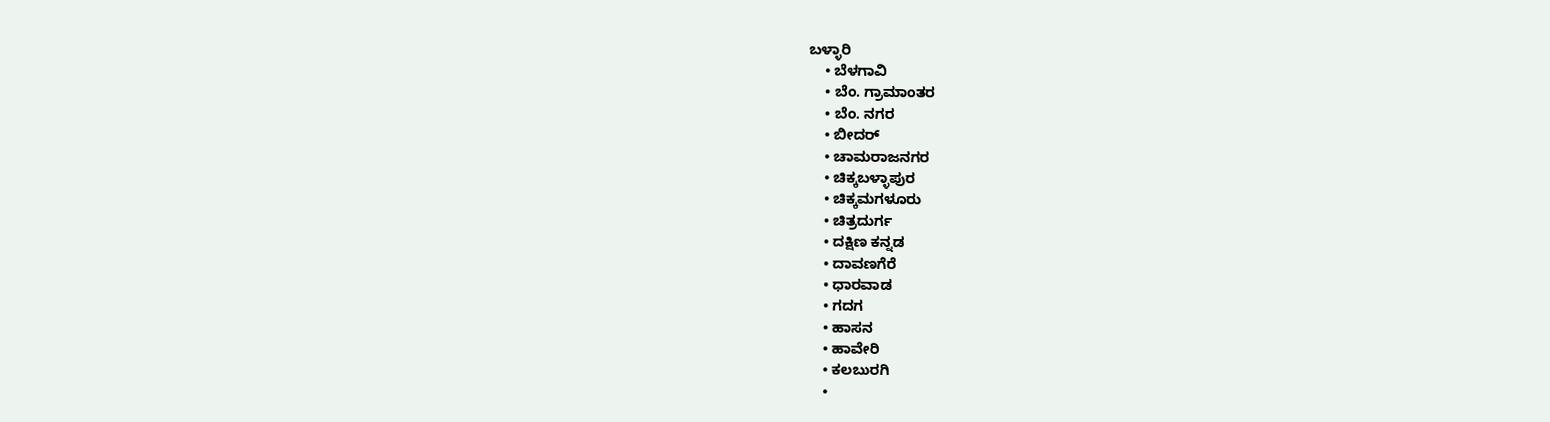ಬಳ್ಳಾರಿ
    • ಬೆಳಗಾವಿ
    • ಬೆಂ. ಗ್ರಾಮಾಂತರ
    • ಬೆಂ. ನಗರ
    • ಬೀದರ್
    • ಚಾಮರಾಜನಗರ
    • ಚಿಕ್ಕಬಳ್ಳಾಪುರ
    • ಚಿಕ್ಕಮಗಳೂರು
    • ಚಿತ್ರದುರ್ಗ
    • ದಕ್ಷಿಣ ಕನ್ನಡ
    • ದಾವಣಗೆರೆ
    • ಧಾರವಾಡ
    • ಗದಗ
    • ಹಾಸನ
    • ಹಾವೇರಿ
    • ಕಲಬುರಗಿ
    •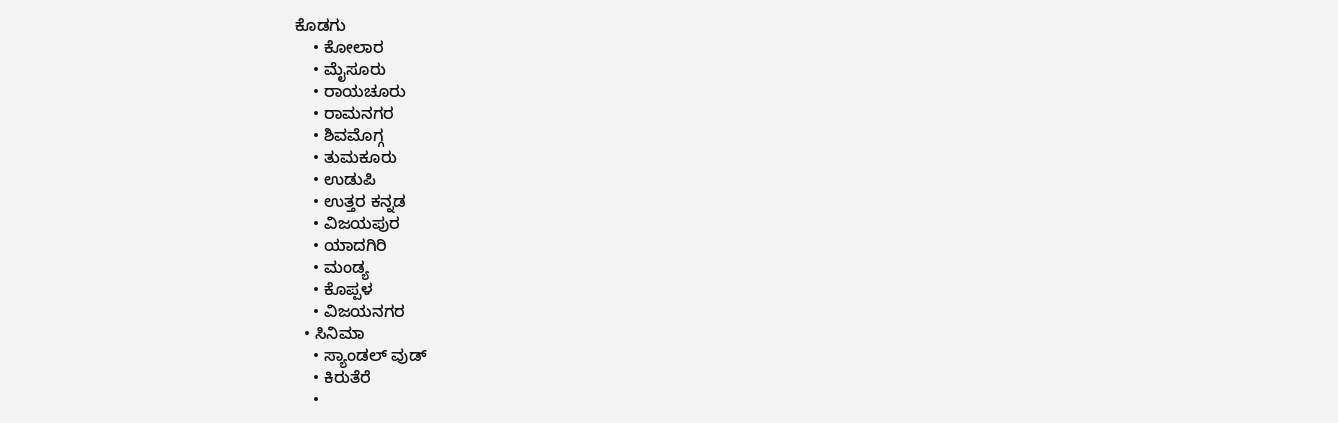ಕೊಡಗು
    • ಕೋಲಾರ
    • ಮೈಸೂರು
    • ರಾಯಚೂರು
    • ರಾಮನಗರ
    • ಶಿವಮೊಗ್ಗ
    • ತುಮಕೂರು
    • ಉಡುಪಿ
    • ಉತ್ತರ ಕನ್ನಡ
    • ವಿಜಯಪುರ
    • ಯಾದಗಿರಿ
    • ಮಂಡ್ಯ
    • ಕೊಪ್ಪಳ
    • ವಿಜಯನಗರ
  • ಸಿನಿಮಾ
    • ಸ್ಯಾಂಡಲ್ ವುಡ್
    • ಕಿರುತೆರೆ
    •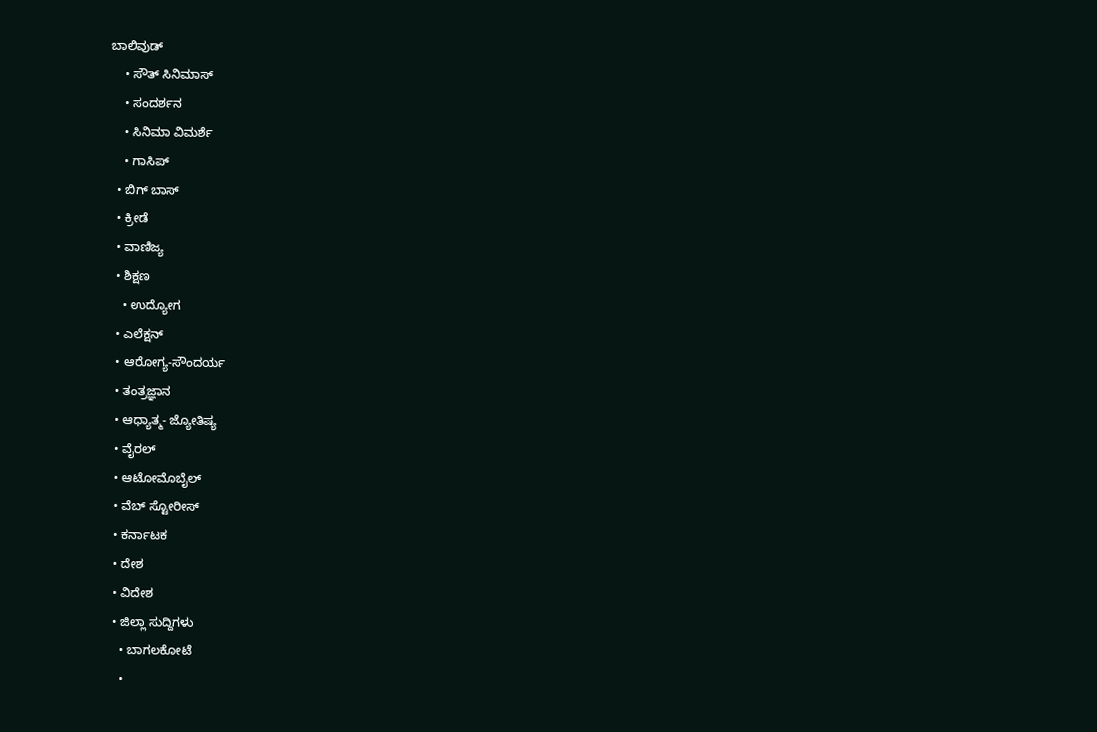ಬಾಲಿವುಡ್
    • ಸೌತ್ ಸಿನಿಮಾಸ್
    • ಸಂದರ್ಶನ
    • ಸಿನಿಮಾ ವಿಮರ್ಶೆ
    • ಗಾಸಿಪ್
  • ಬಿಗ್ ಬಾಸ್
  • ಕ್ರೀಡೆ
  • ವಾಣಿಜ್ಯ
  • ಶಿಕ್ಷಣ
    • ಉದ್ಯೋಗ
  • ಎಲೆಕ್ಷನ್
  • ಆರೋಗ್ಯ-ಸೌಂದರ್ಯ
  • ತಂತ್ರಜ್ಞಾನ
  • ಆಧ್ಯಾತ್ಮ- ಜ್ಯೋತಿಷ್ಯ
  • ವೈರಲ್
  • ಆಟೋಮೊಬೈಲ್
  • ವೆಬ್ ಸ್ಟೋರೀಸ್
  • ಕರ್ನಾಟಕ
  • ದೇಶ
  • ವಿದೇಶ
  • ಜಿಲ್ಲಾ ಸುದ್ದಿಗಳು
    • ಬಾಗಲಕೋಟೆ
    •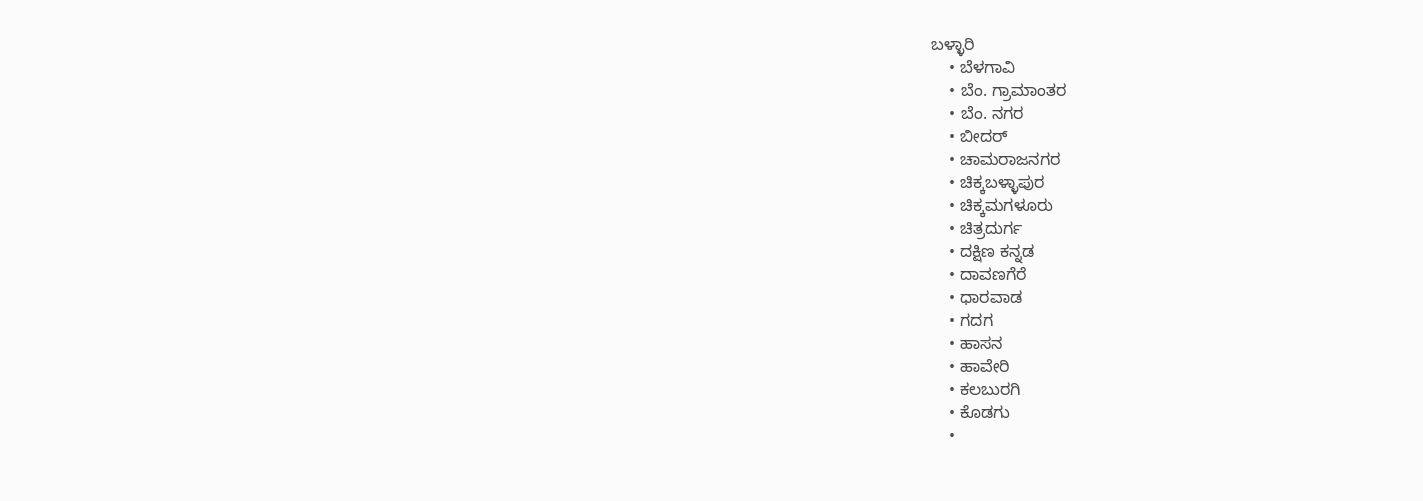ಬಳ್ಳಾರಿ
    • ಬೆಳಗಾವಿ
    • ಬೆಂ. ಗ್ರಾಮಾಂತರ
    • ಬೆಂ. ನಗರ
    • ಬೀದರ್
    • ಚಾಮರಾಜನಗರ
    • ಚಿಕ್ಕಬಳ್ಳಾಪುರ
    • ಚಿಕ್ಕಮಗಳೂರು
    • ಚಿತ್ರದುರ್ಗ
    • ದಕ್ಷಿಣ ಕನ್ನಡ
    • ದಾವಣಗೆರೆ
    • ಧಾರವಾಡ
    • ಗದಗ
    • ಹಾಸನ
    • ಹಾವೇರಿ
    • ಕಲಬುರಗಿ
    • ಕೊಡಗು
    •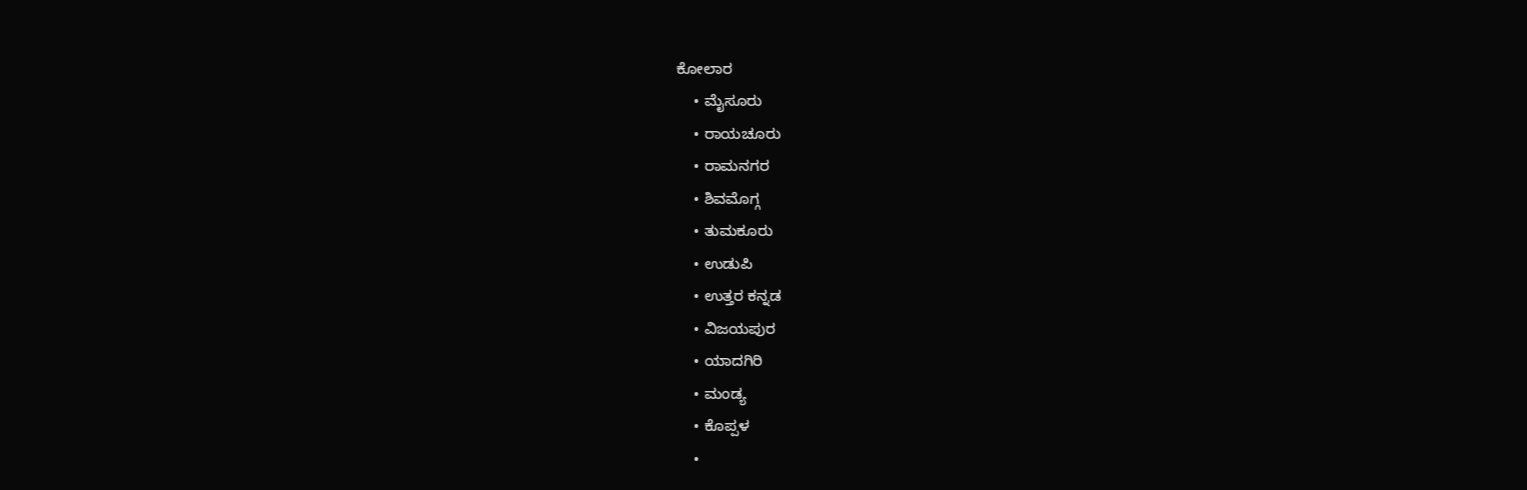ಕೋಲಾರ
    • ಮೈಸೂರು
    • ರಾಯಚೂರು
    • ರಾಮನಗರ
    • ಶಿವಮೊಗ್ಗ
    • ತುಮಕೂರು
    • ಉಡುಪಿ
    • ಉತ್ತರ ಕನ್ನಡ
    • ವಿಜಯಪುರ
    • ಯಾದಗಿರಿ
    • ಮಂಡ್ಯ
    • ಕೊಪ್ಪಳ
    •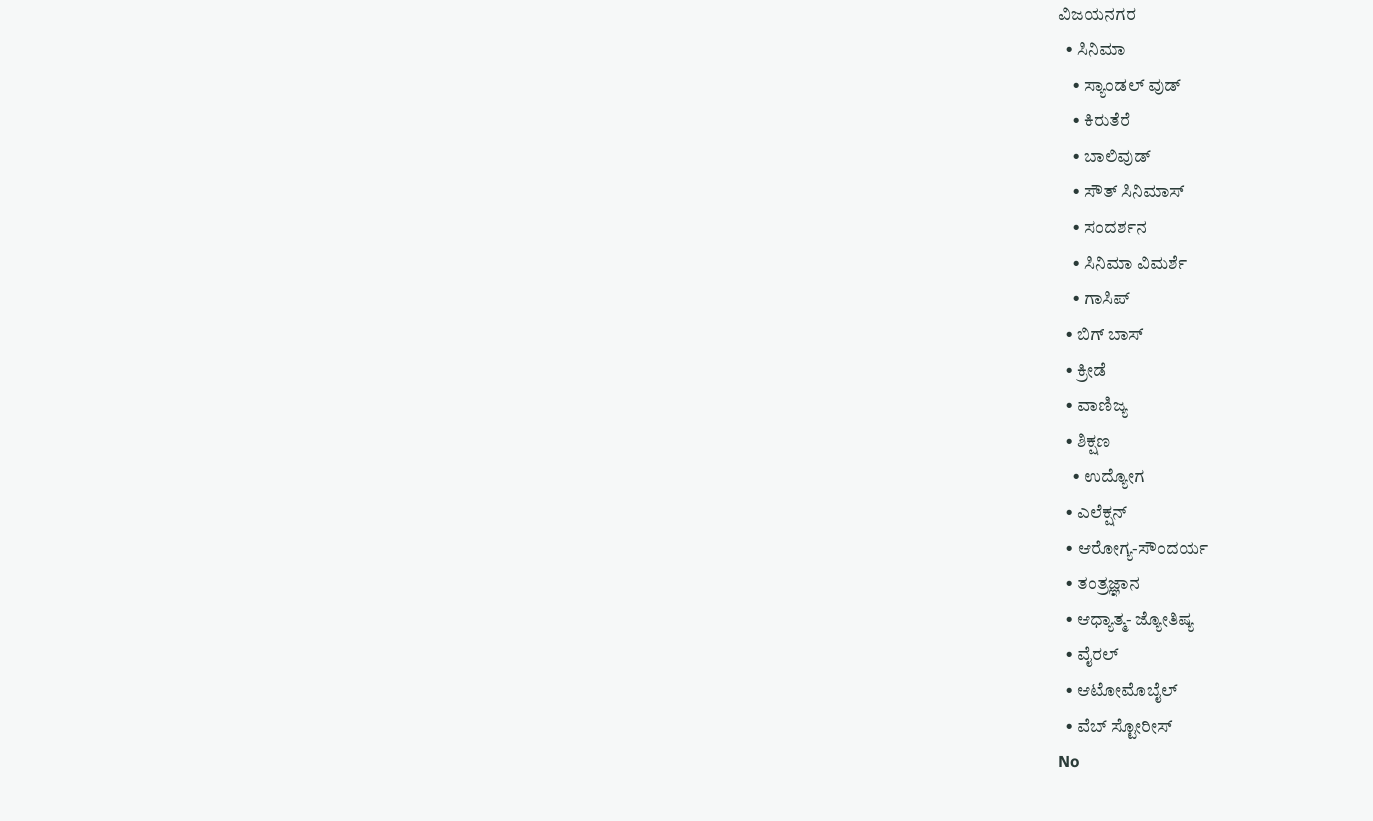ವಿಜಯನಗರ
  • ಸಿನಿಮಾ
    • ಸ್ಯಾಂಡಲ್ ವುಡ್
    • ಕಿರುತೆರೆ
    • ಬಾಲಿವುಡ್
    • ಸೌತ್ ಸಿನಿಮಾಸ್
    • ಸಂದರ್ಶನ
    • ಸಿನಿಮಾ ವಿಮರ್ಶೆ
    • ಗಾಸಿಪ್
  • ಬಿಗ್ ಬಾಸ್
  • ಕ್ರೀಡೆ
  • ವಾಣಿಜ್ಯ
  • ಶಿಕ್ಷಣ
    • ಉದ್ಯೋಗ
  • ಎಲೆಕ್ಷನ್
  • ಆರೋಗ್ಯ-ಸೌಂದರ್ಯ
  • ತಂತ್ರಜ್ಞಾನ
  • ಆಧ್ಯಾತ್ಮ- ಜ್ಯೋತಿಷ್ಯ
  • ವೈರಲ್
  • ಆಟೋಮೊಬೈಲ್
  • ವೆಬ್ ಸ್ಟೋರೀಸ್
No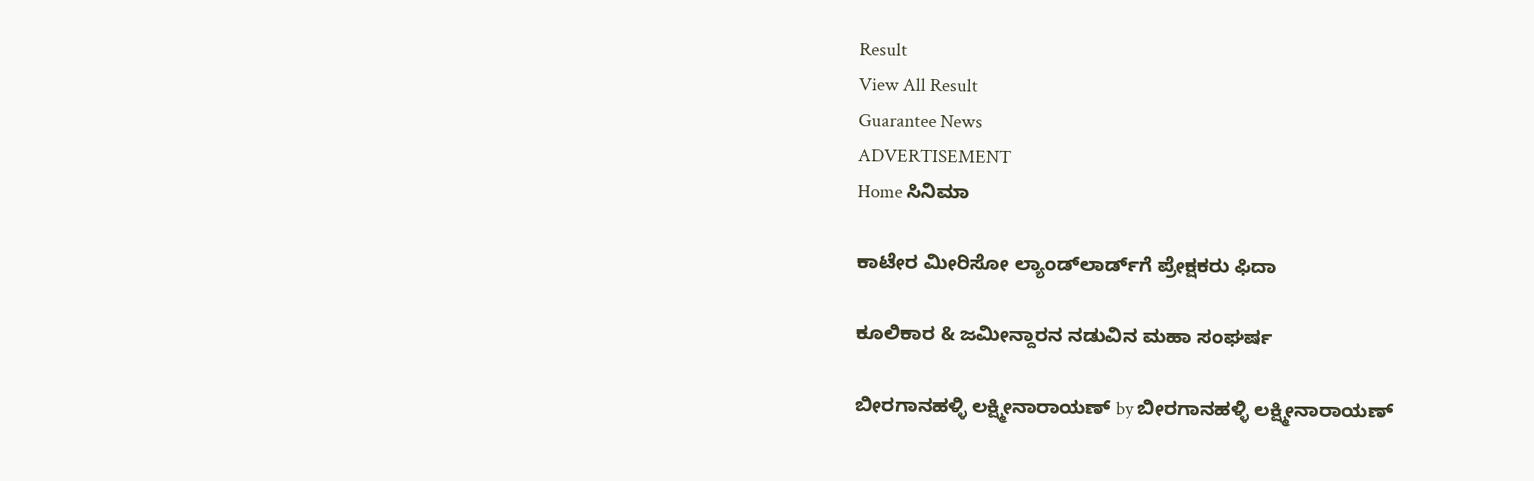Result
View All Result
Guarantee News
ADVERTISEMENT
Home ಸಿನಿಮಾ

ಕಾಟೇರ ಮೀರಿಸೋ ಲ್ಯಾಂಡ್‌ಲಾರ್ಡ್‌‌ಗೆ ಪ್ರೇಕ್ಷಕರು ಫಿದಾ

ಕೂಲಿಕಾರ & ಜಮೀನ್ದಾರನ ನಡುವಿನ ಮಹಾ ಸಂಘರ್ಷ

ಬೀರಗಾನಹಳ್ಳಿ ಲಕ್ಷ್ಮೀನಾರಾಯಣ್ by ಬೀರಗಾನಹಳ್ಳಿ ಲಕ್ಷ್ಮೀನಾರಾಯಣ್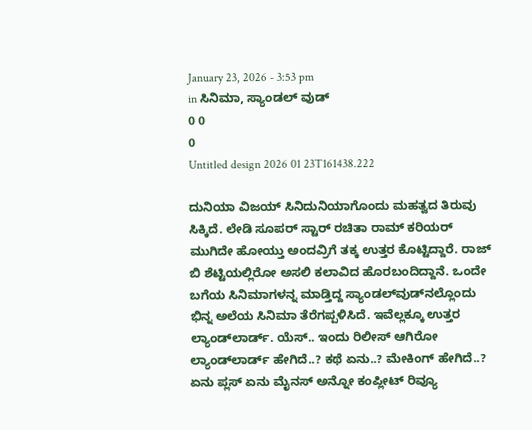January 23, 2026 - 3:53 pm
in ಸಿನಿಮಾ, ಸ್ಯಾಂಡಲ್ ವುಡ್
0 0
0
Untitled design 2026 01 23T161438.222

ದುನಿಯಾ ವಿಜಯ್ ಸಿನಿದುನಿಯಾಗೊಂದು ಮಹತ್ವದ ತಿರುವು ಸಿಕ್ಕಿದೆ. ಲೇಡಿ ಸೂಪರ್ ಸ್ಟಾರ್ ರಚಿತಾ ರಾಮ್ ಕರಿಯರ್ ಮುಗಿದೇ ಹೋಯ್ತು ಅಂದವ್ರಿಗೆ ತಕ್ಕ ಉತ್ತರ ಕೊಟ್ಟಿದ್ದಾರೆ. ರಾಜ್ ಬಿ ಶೆಟ್ಟಿಯಲ್ಲಿರೋ ಅಸಲಿ ಕಲಾವಿದ ಹೊರಬಂದಿದ್ದಾನೆ. ಒಂದೇ ಬಗೆಯ ಸಿನಿಮಾಗಳನ್ನ ಮಾಡ್ತಿದ್ದ ಸ್ಯಾಂಡಲ್‌ವುಡ್‌‌‌ನಲ್ಲೊಂದು ಭಿನ್ನ ಅಲೆಯ ಸಿನಿಮಾ ತೆರೆಗಪ್ಪಳಿಸಿದೆ. ಇವೆಲ್ಲಕ್ಕೂ ಉತ್ತರ ಲ್ಯಾಂಡ್‌‌ಲಾರ್ಡ್‌. ಯೆಸ್.. ಇಂದು ರಿಲೀಸ್ ಆಗಿರೋ ಲ್ಯಾಂಡ್‌‌‌ಲಾರ್ಡ್ ಹೇಗಿದೆ..? ಕಥೆ ಏನು..? ಮೇಕಿಂಗ್ ಹೇಗಿದೆ..? ಏನು ಪ್ಲಸ್ ಏನು ಮೈನಸ್ ಅನ್ನೋ ಕಂಪ್ಲೀಟ್ ರಿವ್ಯೂ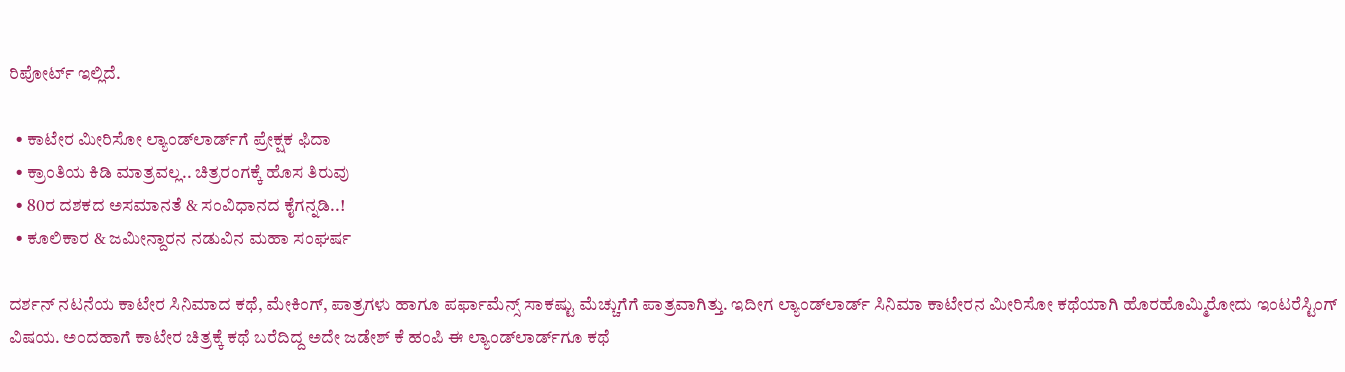ರಿಪೋರ್ಟ್‌ ಇಲ್ಲಿದೆ.

  • ಕಾಟೇರ ಮೀರಿಸೋ ಲ್ಯಾಂಡ್‌ಲಾರ್ಡ್‌‌ಗೆ ಪ್ರೇಕ್ಷಕ ಫಿದಾ
  • ಕ್ರಾಂತಿಯ ಕಿಡಿ ಮಾತ್ರವಲ್ಲ.. ಚಿತ್ರರಂಗಕ್ಕೆ ಹೊಸ ತಿರುವು
  • 80ರ ದಶಕದ ಅಸಮಾನತೆ & ಸಂವಿಧಾನದ ಕೈಗನ್ನಡಿ..!
  • ಕೂಲಿಕಾರ & ಜಮೀನ್ದಾರನ ನಡುವಿನ ಮಹಾ ಸಂಘರ್ಷ

ದರ್ಶನ್‌ ನಟನೆಯ ಕಾಟೇರ ಸಿನಿಮಾದ ಕಥೆ, ಮೇಕಿಂಗ್, ಪಾತ್ರಗಳು ಹಾಗೂ ಪರ್ಫಾಮೆನ್ಸ್ ಸಾಕಷ್ಟು ಮೆಚ್ಚುಗೆಗೆ ಪಾತ್ರವಾಗಿತ್ತು. ಇದೀಗ ಲ್ಯಾಂಡ್‌ಲಾರ್ಡ್‌ ಸಿನಿಮಾ ಕಾಟೇರನ ಮೀರಿಸೋ ಕಥೆಯಾಗಿ ಹೊರಹೊಮ್ಮಿರೋದು ಇಂಟರೆಸ್ಟಿಂಗ್ ವಿಷಯ. ಅಂದಹಾಗೆ ಕಾಟೇರ ಚಿತ್ರಕ್ಕೆ ಕಥೆ ಬರೆದಿದ್ದ ಅದೇ ಜಡೇಶ್ ಕೆ ಹಂಪಿ ಈ ಲ್ಯಾಂಡ್‌‌ಲಾರ್ಡ್‌‌ಗೂ ಕಥೆ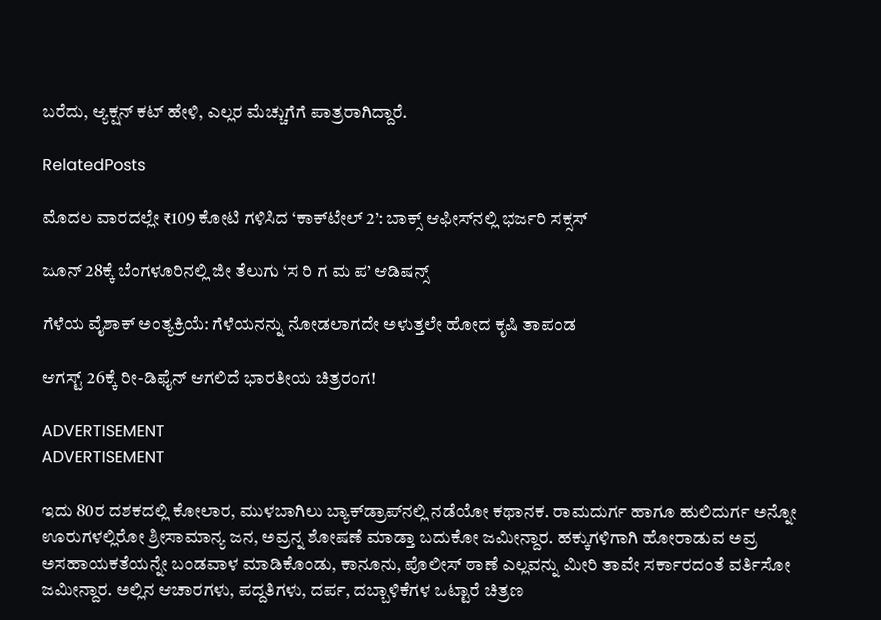ಬರೆದು, ಆ್ಯಕ್ಷನ್ ಕಟ್ ಹೇಳಿ, ಎಲ್ಲರ ಮೆಚ್ಚುಗೆಗೆ ಪಾತ್ರರಾಗಿದ್ದಾರೆ.

RelatedPosts

ಮೊದಲ ವಾರದಲ್ಲೇ ₹109 ಕೋಟಿ ಗಳಿಸಿದ ‘ಕಾಕ್‌ಟೇಲ್ 2’: ಬಾಕ್ಸ್ ಆಫೀಸ್‌ನಲ್ಲಿ ಭರ್ಜರಿ ಸಕ್ಸಸ್

ಜೂನ್ 28ಕ್ಕೆ ಬೆಂಗಳೂರಿನಲ್ಲಿ ಜೀ ತೆಲುಗು ‘ಸ ರಿ ಗ ಮ ಪ’ ಆಡಿಷನ್ಸ್

ಗೆಳೆಯ ವೈಶಾಕ್‌ ಅಂತ್ಯಕ್ರಿಯೆ: ಗೆಳೆಯನನ್ನು ನೋಡಲಾಗದೇ ಅಳುತ್ತಲೇ ಹೋದ ಕೃಷಿ ತಾಪಂಡ

ಆಗಸ್ಟ್ 26ಕ್ಕೆ ರೀ-ಡಿಫೈನ್ ಆಗಲಿದೆ ಭಾರತೀಯ ಚಿತ್ರರಂಗ!

ADVERTISEMENT
ADVERTISEMENT

ಇದು 80ರ ದಶಕದಲ್ಲಿ ಕೋಲಾರ, ಮುಳಬಾಗಿಲು ಬ್ಯಾಕ್‌ಡ್ರಾಪ್‌‌ನಲ್ಲಿ ನಡೆಯೋ ಕಥಾನಕ. ರಾಮದುರ್ಗ ಹಾಗೂ ಹುಲಿದುರ್ಗ ಅನ್ನೋ ಊರುಗಳಲ್ಲಿರೋ ಶ್ರೀಸಾಮಾನ್ಯ ಜನ, ಅವ್ರನ್ನ ಶೋಷಣೆ ಮಾಡ್ತಾ ಬದುಕೋ ಜಮೀನ್ದಾರ. ಹಕ್ಕುಗಳಿಗಾಗಿ ಹೋರಾಡುವ ಅವ್ರ ಅಸಹಾಯಕತೆಯನ್ನೇ ಬಂಡವಾಳ ಮಾಡಿಕೊಂಡು, ಕಾನೂನು, ಪೊಲೀಸ್ ಠಾಣೆ ಎಲ್ಲವನ್ನು ಮೀರಿ ತಾವೇ ಸರ್ಕಾರದಂತೆ ವರ್ತಿಸೋ ಜಮೀನ್ದಾರ. ಅಲ್ಲಿನ ಆಚಾರಗಳು, ಪದ್ದತಿಗಳು, ದರ್ಪ, ದಬ್ಬಾಳಿಕೆಗಳ ಒಟ್ಟಾರೆ ಚಿತ್ರಣ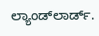ಲ್ಯಾಂಡ್‌‌ಲಾರ್ಡ್.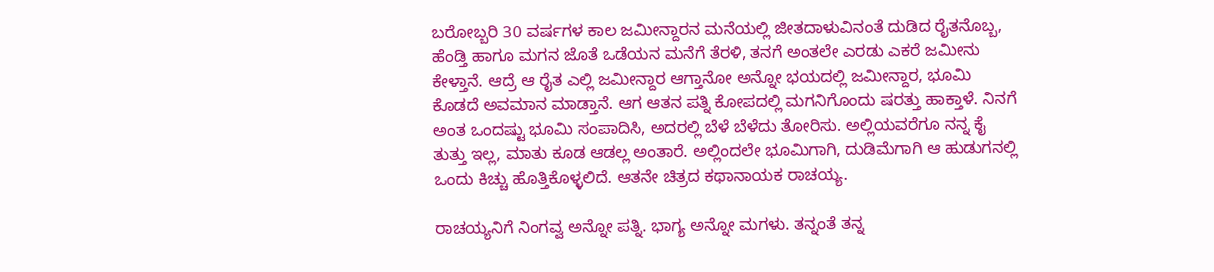ಬರೋಬ್ಬರಿ 30 ವರ್ಷಗಳ ಕಾಲ ಜಮೀನ್ದಾರನ ಮನೆಯಲ್ಲಿ ಜೀತದಾಳುವಿನಂತೆ ದುಡಿದ ರೈತನೊಬ್ಬ, ಹೆಂಡ್ತಿ ಹಾಗೂ ಮಗನ ಜೊತೆ ಒಡೆಯನ ಮನೆಗೆ ತೆರಳಿ, ತನಗೆ ಅಂತಲೇ ಎರಡು ಎಕರೆ ಜಮೀನು ಕೇಳ್ತಾನೆ. ಆದ್ರೆ ಆ ರೈತ ಎಲ್ಲಿ ಜಮೀನ್ದಾರ ಆಗ್ತಾನೋ ಅನ್ನೋ ಭಯದಲ್ಲಿ ಜಮೀನ್ದಾರ, ಭೂಮಿ ಕೊಡದೆ ಅವಮಾನ ಮಾಡ್ತಾನೆ. ಆಗ ಆತನ ಪತ್ನಿ ಕೋಪದಲ್ಲಿ ಮಗನಿಗೊಂದು ಷರತ್ತು ಹಾಕ್ತಾಳೆ. ನಿನಗೆ ಅಂತ ಒಂದಷ್ಟು ಭೂಮಿ ಸಂಪಾದಿಸಿ, ಅದರಲ್ಲಿ ಬೆಳೆ ಬೆಳೆದು ತೋರಿಸು. ಅಲ್ಲಿಯವರೆಗೂ ನನ್ನ ಕೈ ತುತ್ತು ಇಲ್ಲ, ಮಾತು ಕೂಡ ಆಡಲ್ಲ ಅಂತಾರೆ. ಅಲ್ಲಿಂದಲೇ ಭೂಮಿಗಾಗಿ, ದುಡಿಮೆಗಾಗಿ ಆ ಹುಡುಗನಲ್ಲಿ ಒಂದು ಕಿಚ್ಚು ಹೊತ್ತಿಕೊಳ್ಳಲಿದೆ. ಆತನೇ ಚಿತ್ರದ ಕಥಾನಾಯಕ ರಾಚಯ್ಯ.

ರಾಚಯ್ಯನಿಗೆ ನಿಂಗವ್ವ ಅನ್ನೋ ಪತ್ನಿ. ಭಾಗ್ಯ ಅನ್ನೋ ಮಗಳು. ತನ್ನಂತೆ ತನ್ನ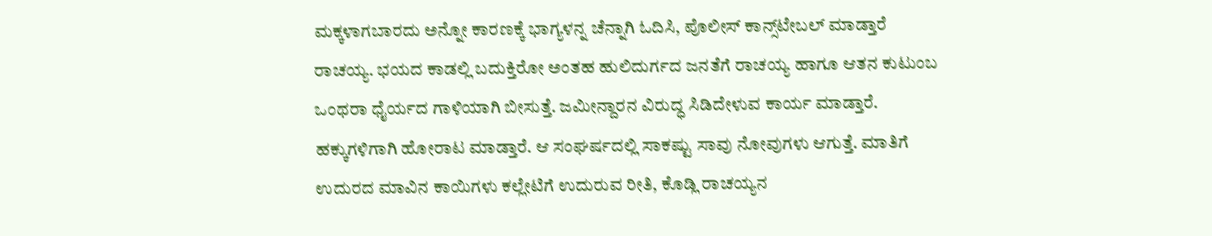ಮಕ್ಕಳಾಗಬಾರದು ಅನ್ನೋ ಕಾರಣಕ್ಕೆ ಭಾಗ್ಯಳನ್ನ ಚೆನ್ನಾಗಿ ಓದಿಸಿ, ಪೊಲೀಸ್ ಕಾನ್ಸ್‌ಟೇಬಲ್ ಮಾಡ್ತಾರೆ ರಾಚಯ್ಯ. ಭಯದ ಕಾಡಲ್ಲಿ ಬದುಕ್ತಿರೋ ಅಂತಹ ಹುಲಿದುರ್ಗದ ಜನತೆಗೆ ರಾಚಯ್ಯ ಹಾಗೂ ಆತನ ಕುಟುಂಬ ಒಂಥರಾ ಧೈರ್ಯದ ಗಾಳಿಯಾಗಿ ಬೀಸುತ್ತೆ. ಜಮೀನ್ದಾರನ ವಿರುದ್ಧ ಸಿಡಿದೇಳುವ ಕಾರ್ಯ ಮಾಡ್ತಾರೆ. ಹಕ್ಕುಗಳಿಗಾಗಿ ಹೋರಾಟ ಮಾಡ್ತಾರೆ. ಆ ಸಂಘರ್ಷದಲ್ಲಿ ಸಾಕಷ್ಟು ಸಾವು ನೋವುಗಳು ಆಗುತ್ತೆ. ಮಾತಿಗೆ ಉದುರದ ಮಾವಿನ ಕಾಯಿಗಳು ಕಲ್ಲೇಟಿಗೆ ಉದುರುವ ರೀತಿ, ಕೊಡ್ಲಿ ರಾಚಯ್ಯನ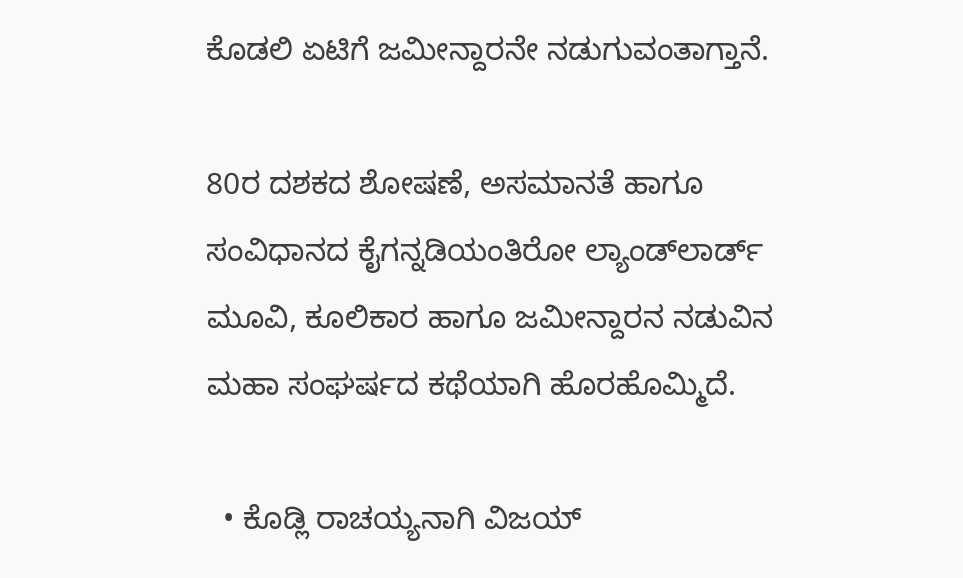ಕೊಡಲಿ ಏಟಿಗೆ ಜಮೀನ್ದಾರನೇ ನಡುಗುವಂತಾಗ್ತಾನೆ.

80ರ ದಶಕದ ಶೋಷಣೆ, ಅಸಮಾನತೆ ಹಾಗೂ ಸಂವಿಧಾನದ ಕೈಗನ್ನಡಿಯಂತಿರೋ ಲ್ಯಾಂಡ್‌ಲಾರ್ಡ್ ಮೂವಿ, ಕೂಲಿಕಾರ ಹಾಗೂ ಜಮೀನ್ದಾರನ ನಡುವಿನ ಮಹಾ ಸಂಘರ್ಷದ ಕಥೆಯಾಗಿ ಹೊರಹೊಮ್ಮಿದೆ.

  • ಕೊಡ್ಲಿ ರಾಚಯ್ಯನಾಗಿ ವಿಜಯ್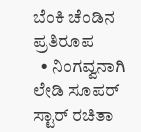ಬೆಂಕಿ ಚೆಂಡಿನ ಪ್ರತಿರೂಪ
  • ನಿಂಗವ್ವನಾಗಿ ಲೇಡಿ ಸೂಪರ್ ಸ್ಟಾರ್ ರಚಿತಾ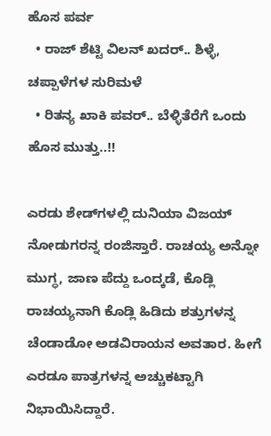ಹೊಸ ಪರ್ವ
  • ರಾಜ್ ಶೆಟ್ಟಿ ವಿಲನ್ ಖದರ್.. ಶಿಳ್ಳೆ, ಚಪ್ಪಾಳೆಗಳ ಸುರಿಮಳೆ
  • ರಿತನ್ಯ ಖಾಕಿ ಪವರ್.. ಬೆಳ್ಳಿತೆರೆಗೆ ಒಂದು ಹೊಸ ಮುತ್ತು..!!

ಎರಡು ಶೇಡ್‌‌ಗಳಲ್ಲಿ ದುನಿಯಾ ವಿಜಯ್ ನೋಡುಗರನ್ನ ರಂಜಿಸ್ತಾರೆ. ರಾಚಯ್ಯ ಅನ್ನೋ ಮುಗ್ಧ, ಜಾಣ ಪೆದ್ದು ಒಂದ್ಕಡೆ, ಕೊಡ್ಲಿ ರಾಚಯ್ಯನಾಗಿ ಕೊಡ್ಲಿ ಹಿಡಿದು ಶತ್ರುಗಳನ್ನ ಚೆಂಡಾಡೋ ಅಡವಿರಾಯನ ಅವತಾರ. ಹೀಗೆ ಎರಡೂ ಪಾತ್ರಗಳನ್ನ ಅಚ್ಚುಕಟ್ಟಾಗಿ ನಿಭಾಯಿಸಿದ್ದಾರೆ.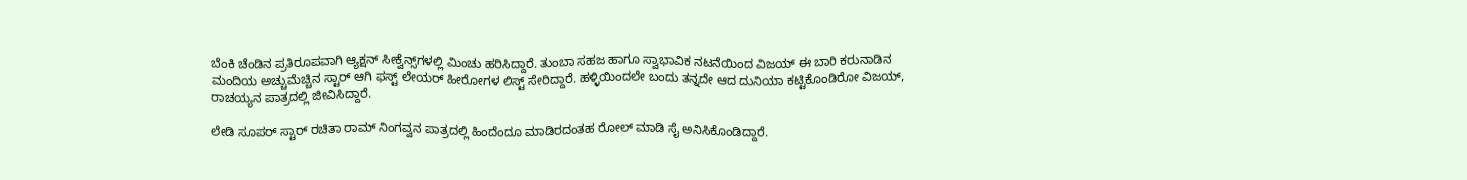ಬೆಂಕಿ ಚೆಂಡಿನ ಪ್ರತಿರೂಪವಾಗಿ ಆ್ಯಕ್ಷನ್ ಸೀಕ್ವೆನ್ಸ್‌‌ಗಳಲ್ಲಿ ಮಿಂಚು ಹರಿಸಿದ್ದಾರೆ. ತುಂಬಾ ಸಹಜ ಹಾಗೂ ಸ್ವಾಭಾವಿಕ ನಟನೆಯಿಂದ ವಿಜಯ್ ಈ ಬಾರಿ ಕರುನಾಡಿನ ಮಂದಿಯ ಅಚ್ಚುಮೆಚ್ಚಿನ ಸ್ಟಾರ್ ಆಗಿ ಫಸ್ಟ್ ಲೇಯರ್ ಹೀರೋಗಳ ಲಿಸ್ಟ್‌ ಸೇರಿದ್ದಾರೆ. ಹಳ್ಳಿಯಿಂದಲೇ ಬಂದು ತನ್ನದೇ ಆದ ದುನಿಯಾ ಕಟ್ಟಿಕೊಂಡಿರೋ ವಿಜಯ್, ರಾಚಯ್ಯನ ಪಾತ್ರದಲ್ಲಿ ಜೀವಿಸಿದ್ದಾರೆ.

ಲೇಡಿ ಸೂಪರ್ ಸ್ಟಾರ್ ರಚಿತಾ ರಾಮ್ ನಿಂಗವ್ವನ ಪಾತ್ರದಲ್ಲಿ ಹಿಂದೆಂದೂ ಮಾಡಿರದಂತಹ ರೋಲ್ ಮಾಡಿ ಸೈ ಅನಿಸಿಕೊಂಡಿದ್ದಾರೆ.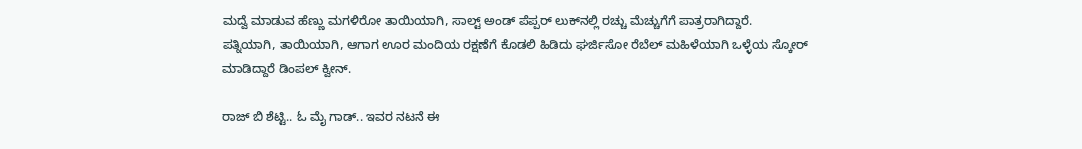ಮದ್ವೆ ಮಾಡುವ ಹೆಣ್ಣು ಮಗಳಿರೋ ತಾಯಿಯಾಗಿ, ಸಾಲ್ಟ್ ಅಂಡ್ ಪೆಪ್ಪರ್ ಲುಕ್‌‌‌ನಲ್ಲಿ ರಚ್ಚು ಮೆಚ್ಚುಗೆಗೆ ಪಾತ್ರರಾಗಿದ್ದಾರೆ. ಪತ್ನಿಯಾಗಿ, ತಾಯಿಯಾಗಿ, ಆಗಾಗ ಊರ ಮಂದಿಯ ರಕ್ಷಣೆಗೆ ಕೊಡಲಿ ಹಿಡಿದು ಘರ್ಜಿಸೋ ರೆಬೆಲ್ ಮಹಿಳೆಯಾಗಿ ಒಳ್ಳೆಯ ಸ್ಕೋರ್ ಮಾಡಿದ್ದಾರೆ ಡಿಂಪಲ್ ಕ್ವೀನ್.

ರಾಜ್ ಬಿ ಶೆಟ್ಟಿ.. ಓ ಮೈ ಗಾಡ್.. ಇವರ ನಟನೆ ಈ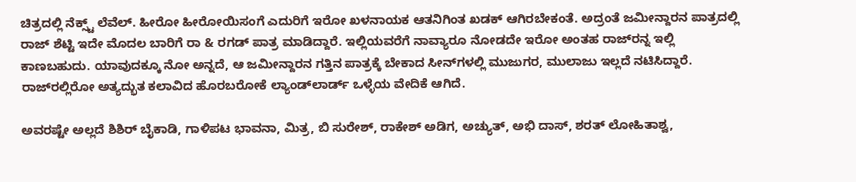ಚಿತ್ರದಲ್ಲಿ ನೆಕ್ಸ್ಟ್ ಲೆವೆಲ್. ಹೀರೋ ಹೀರೋಯಿಸಂಗೆ ಎದುರಿಗೆ ಇರೋ ಖಳನಾಯಕ ಆತನಿಗಿಂತ ಖಡಕ್ ಆಗಿರಬೇಕಂತೆ. ಅದ್ರಂತೆ ಜಮೀನ್ದಾರನ ಪಾತ್ರದಲ್ಲಿ ರಾಜ್ ಶೆಟ್ಟಿ ಇದೇ ಮೊದಲ ಬಾರಿಗೆ ರಾ & ರಗಡ್ ಪಾತ್ರ ಮಾಡಿದ್ದಾರೆ. ಇಲ್ಲಿಯವರೆಗೆ ನಾವ್ಯಾರೂ ನೋಡದೇ ಇರೋ ಅಂತಹ ರಾಜ್‌ರನ್ನ ಇಲ್ಲಿ ಕಾಣಬಹುದು. ಯಾವುದಕ್ಕೂ ನೋ ಅನ್ನದೆ, ಆ ಜಮೀನ್ದಾರನ ಗತ್ತಿನ ಪಾತ್ರಕ್ಕೆ ಬೇಕಾದ ಸೀನ್‌‌ಗಳಲ್ಲಿ ಮುಜುಗರ, ಮುಲಾಜು ಇಲ್ಲದೆ ನಟಿಸಿದ್ದಾರೆ. ರಾಜ್‌ರಲ್ಲಿರೋ ಅತ್ಯದ್ಭುತ ಕಲಾವಿದ ಹೊರಬರೋಕೆ ಲ್ಯಾಂಡ್‌‌ಲಾರ್ಡ್ ಒಳ್ಳೆಯ ವೇದಿಕೆ ಆಗಿದೆ.

ಅವರಷ್ಟೇ ಅಲ್ಲದೆ ಶಿಶಿರ್ ಬೈಕಾಡಿ, ಗಾಳಿಪಟ ಭಾವನಾ, ಮಿತ್ರ, ಬಿ ಸುರೇಶ್, ರಾಕೇಶ್ ಅಡಿಗ, ಅಚ್ಯುತ್, ಅಭಿ ದಾಸ್, ಶರತ್ ಲೋಹಿತಾಶ್ವ,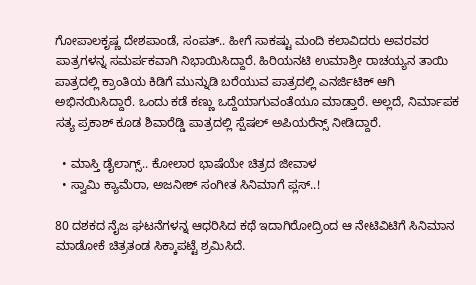ಗೋಪಾಲಕೃಷ್ಣ ದೇಶಪಾಂಡೆ, ಸಂಪತ್.. ಹೀಗೆ ಸಾಕಷ್ಟು ಮಂದಿ ಕಲಾವಿದರು ಅವರವರ ಪಾತ್ರಗಳನ್ನ ಸಮರ್ಪಕವಾಗಿ ನಿಭಾಯಿಸಿದ್ದಾರೆ. ಹಿರಿಯನಟಿ ಉಮಾಶ್ರೀ ರಾಚಯ್ಯನ ತಾಯಿ ಪಾತ್ರದಲ್ಲಿ ಕ್ರಾಂತಿಯ ಕಿಡಿಗೆ ಮುನ್ನುಡಿ ಬರೆಯುವ ಪಾತ್ರದಲ್ಲಿ ಎನರ್ಜಿಟಿಕ್ ಆಗಿ ಅಭಿನಯಿಸಿದ್ದಾರೆ. ಒಂದು ಕಡೆ ಕಣ್ಣು ಒದ್ದೆಯಾಗುವಂತೆಯೂ ಮಾಡ್ತಾರೆ. ಅಲ್ಲದೆ, ನಿರ್ಮಾಪಕ ಸತ್ಯ ಪ್ರಕಾಶ್ ಕೂಡ ಶಿವಾರೆಡ್ಡಿ ಪಾತ್ರದಲ್ಲಿ ಸ್ಪೆಷಲ್ ಅಪಿಯರೆನ್ಸ್ ನೀಡಿದ್ದಾರೆ.

  • ಮಾಸ್ತಿ ಡೈಲಾಗ್ಸ್.. ಕೋಲಾರ ಭಾಷೆಯೇ ಚಿತ್ರದ ಜೀವಾಳ
  • ಸ್ವಾಮಿ ಕ್ಯಾಮೆರಾ, ಅಜನೀಶ್ ಸಂಗೀತ ಸಿನಿಮಾಗೆ ಪ್ಲಸ್..!

80 ದಶಕದ ನೈಜ ಘಟನೆಗಳನ್ನ ಆಧರಿಸಿದ ಕಥೆ ಇದಾಗಿರೋದ್ರಿಂದ ಆ ನೇಟಿವಿಟಿಗೆ ಸಿನಿಮಾನ ಮಾಡೋಕೆ ಚಿತ್ರತಂಡ ಸಿಕ್ಕಾಪಟ್ಟೆ ಶ್ರಮಿಸಿದೆ.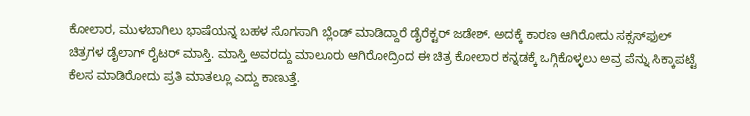ಕೋಲಾರ, ಮುಳಬಾಗಿಲು ಭಾಷೆಯನ್ನ ಬಹಳ ಸೊಗಸಾಗಿ ಬ್ಲೆಂಡ್ ಮಾಡಿದ್ದಾರೆ ಡೈರೆಕ್ಟರ್ ಜಡೇಶ್. ಅದಕ್ಕೆ ಕಾರಣ ಆಗಿರೋದು ಸಕ್ಸಸ್‌‌ಫುಲ್ ಚಿತ್ರಗಳ ಡೈಲಾಗ್ ರೈಟರ್ ಮಾಸ್ತಿ. ಮಾಸ್ತಿ ಅವರದ್ದು ಮಾಲೂರು ಆಗಿರೋದ್ರಿಂದ ಈ ಚಿತ್ರ ಕೋಲಾರ ಕನ್ನಡಕ್ಕೆ ಒಗ್ಗಿಕೊಳ್ಳಲು ಅವ್ರ ಪೆನ್ನು ಸಿಕ್ಕಾಪಟ್ಟೆ ಕೆಲಸ ಮಾಡಿರೋದು ಪ್ರತಿ ಮಾತಲ್ಲೂ ಎದ್ದು ಕಾಣುತ್ತೆ.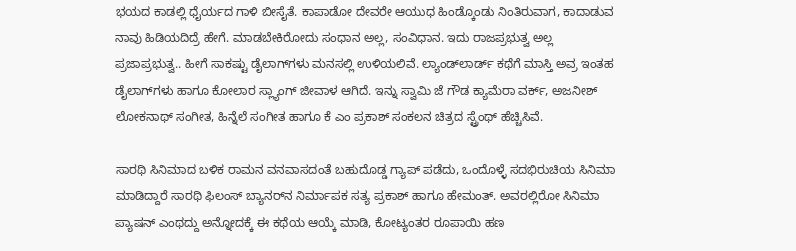ಭಯದ ಕಾಡಲ್ಲಿ ಧೈರ್ಯದ ಗಾಳಿ ಬೀಸೈತೆ. ಕಾಪಾಡೋ ದೇವರೇ ಆಯುಧ ಹಿಂಡ್ಕೊಂಡು ನಿಂತಿರುವಾಗ, ಕಾದಾಡುವ ನಾವು ಹಿಡಿಯದಿದ್ರೆ ಹೇಗೆ. ಮಾಡಬೇಕಿರೋದು ಸಂಧಾನ ಅಲ್ಲ, ಸಂವಿಧಾನ. ಇದು ರಾಜಪ್ರಭುತ್ವ ಅಲ್ಲ ಪ್ರಜಾಪ್ರಭುತ್ವ.. ಹೀಗೆ ಸಾಕಷ್ಟು ಡೈಲಾಗ್‌ಗಳು ಮನಸಲ್ಲಿ ಉಳಿಯಲಿವೆ. ಲ್ಯಾಂಡ್‌‌ಲಾರ್ಡ್‌ ಕಥೆಗೆ ಮಾಸ್ತಿ ಅವ್ರ ಇಂತಹ ಡೈಲಾಗ್‌ಗಳು ಹಾಗೂ ಕೋಲಾರ ಸ್ಲ್ಯಾಂಗ್‌‌ ಜೀವಾಳ ಆಗಿದೆ. ಇನ್ನು ಸ್ವಾಮಿ ಜೆ ಗೌಡ ಕ್ಯಾಮೆರಾ ವರ್ಕ್‌, ಅಜನೀಶ್ ಲೋಕನಾಥ್ ಸಂಗೀತ, ಹಿನ್ನೆಲೆ ಸಂಗೀತ ಹಾಗೂ ಕೆ ಎಂ ಪ್ರಕಾಶ್ ಸಂಕಲನ ಚಿತ್ರದ ಸ್ಟ್ರೆಂಥ್ ಹೆಚ್ಚಿಸಿವೆ.

ಸಾರಥಿ ಸಿನಿಮಾದ ಬಳಿಕ ರಾಮನ ವನವಾಸದಂತೆ ಬಹುದೊಡ್ಡ ಗ್ಯಾಪ್ ಪಡೆದು, ಒಂದೊಳ್ಳೆ ಸದಭಿರುಚಿಯ ಸಿನಿಮಾ ಮಾಡಿದ್ದಾರೆ ಸಾರಥಿ ಫಿಲಂಸ್ ಬ್ಯಾನರ್‌ನ ನಿರ್ಮಾಪಕ ಸತ್ಯ ಪ್ರಕಾಶ್ ಹಾಗೂ ಹೇಮಂತ್. ಅವರಲ್ಲಿರೋ ಸಿನಿಮಾ ಪ್ಯಾಷನ್ ಎಂಥದ್ದು ಅನ್ನೋದಕ್ಕೆ ಈ ಕಥೆಯ ಆಯ್ಕೆ ಮಾಡಿ, ಕೋಟ್ಯಂತರ ರೂಪಾಯಿ ಹಣ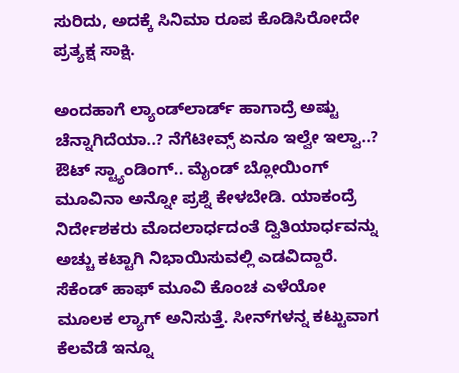ಸುರಿದು, ಅದಕ್ಕೆ ಸಿನಿಮಾ ರೂಪ ಕೊಡಿಸಿರೋದೇ ಪ್ರತ್ಯಕ್ಷ ಸಾಕ್ಷಿ.

ಅಂದಹಾಗೆ ಲ್ಯಾಂಡ್‌ಲಾರ್ಡ್ ಹಾಗಾದ್ರೆ ಅಷ್ಟು ಚೆನ್ನಾಗಿದೆಯಾ..? ನೆಗೆಟೀವ್ಸ್ ಏನೂ ಇಲ್ವೇ ಇಲ್ವಾ..? ಔಟ್ ಸ್ಟ್ಯಾಂಡಿಂಗ್.. ಮೈಂಡ್ ಬ್ಲೋಯಿಂಗ್ ಮೂವಿನಾ ಅನ್ನೋ ಪ್ರಶ್ನೆ ಕೇಳಬೇಡಿ. ಯಾಕಂದ್ರೆ ನಿರ್ದೇಶಕರು ಮೊದಲಾರ್ಧದಂತೆ ದ್ವಿತಿಯಾರ್ಧವನ್ನು ಅಚ್ಚು ಕಟ್ಟಾಗಿ ನಿಭಾಯಿಸುವಲ್ಲಿ ಎಡವಿದ್ದಾರೆ. ಸೆಕೆಂಡ್ ಹಾಫ್ ಮೂವಿ ಕೊಂಚ ಎಳೆಯೋ ಮೂಲಕ ಲ್ಯಾಗ್ ಅನಿಸುತ್ತೆ. ಸೀನ್‌‌ಗಳನ್ನ ಕಟ್ಟುವಾಗ ಕೆಲವೆಡೆ ಇನ್ನೂ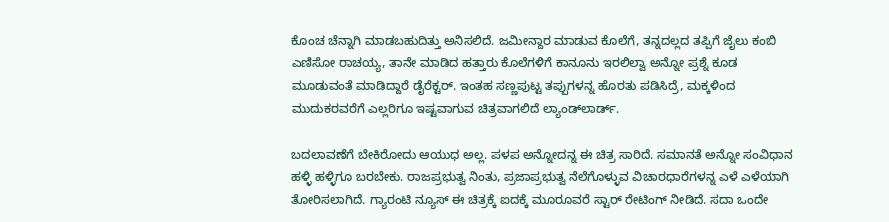ಕೊಂಚ ಚೆನ್ನಾಗಿ ಮಾಡಬಹುದಿತ್ತು ಅನಿಸಲಿದೆ. ಜಮೀನ್ದಾರ ಮಾಡುವ ಕೊಲೆಗೆ, ತನ್ನದಲ್ಲದ ತಪ್ಪಿಗೆ ಜೈಲು ಕಂಬಿ ಎಣಿಸೋ ರಾಚಯ್ಯ, ತಾನೇ ಮಾಡಿದ ಹತ್ತಾರು ಕೊಲೆಗಳಿಗೆ ಕಾನೂನು ಇರಲಿಲ್ವಾ ಅನ್ನೋ ಪ್ರಶ್ನೆ ಕೂಡ ಮೂಡುವಂತೆ ಮಾಡಿದ್ದಾರೆ ಡೈರೆಕ್ಟರ್. ಇಂತಹ ಸಣ್ಣಪುಟ್ಟ ತಪ್ಪುಗಳನ್ನ ಹೊರತು ಪಡಿಸಿದ್ರೆ, ಮಕ್ಕಳಿಂದ ಮುದುಕರವರೆಗೆ ಎಲ್ಲರಿಗೂ ಇಷ್ಟವಾಗುವ ಚಿತ್ರವಾಗಲಿದೆ ಲ್ಯಾಂಡ್‌ಲಾರ್ಡ್.

ಬದಲಾವಣೆಗೆ ಬೇಕಿರೋದು ಆಯುಧ ಅಲ್ಲ. ಪಳಪ ಅನ್ನೋದನ್ನ ಈ ಚಿತ್ರ ಸಾರಿದೆ. ಸಮಾನತೆ ಅನ್ನೋ ಸಂವಿಧಾನ ಹಳ್ಳಿ ಹಳ್ಳಿಗೂ ಬರಬೇಕು. ರಾಜಪ್ರಭುತ್ವ ನಿಂತು, ಪ್ರಜಾಪ್ರಭುತ್ವ ನೆಲೆಗೊಳ್ಳುವ ವಿಚಾರಧಾರೆಗಳನ್ನ ಎಳೆ ಎಳೆಯಾಗಿ ತೋರಿಸಲಾಗಿದೆ. ಗ್ಯಾರಂಟಿ ನ್ಯೂಸ್ ಈ ಚಿತ್ರಕ್ಕೆ ಐದಕ್ಕೆ ಮೂರೂವರೆ ಸ್ಟಾರ್ ರೇಟಿಂಗ್‌ ನೀಡಿದೆ. ಸದಾ ಒಂದೇ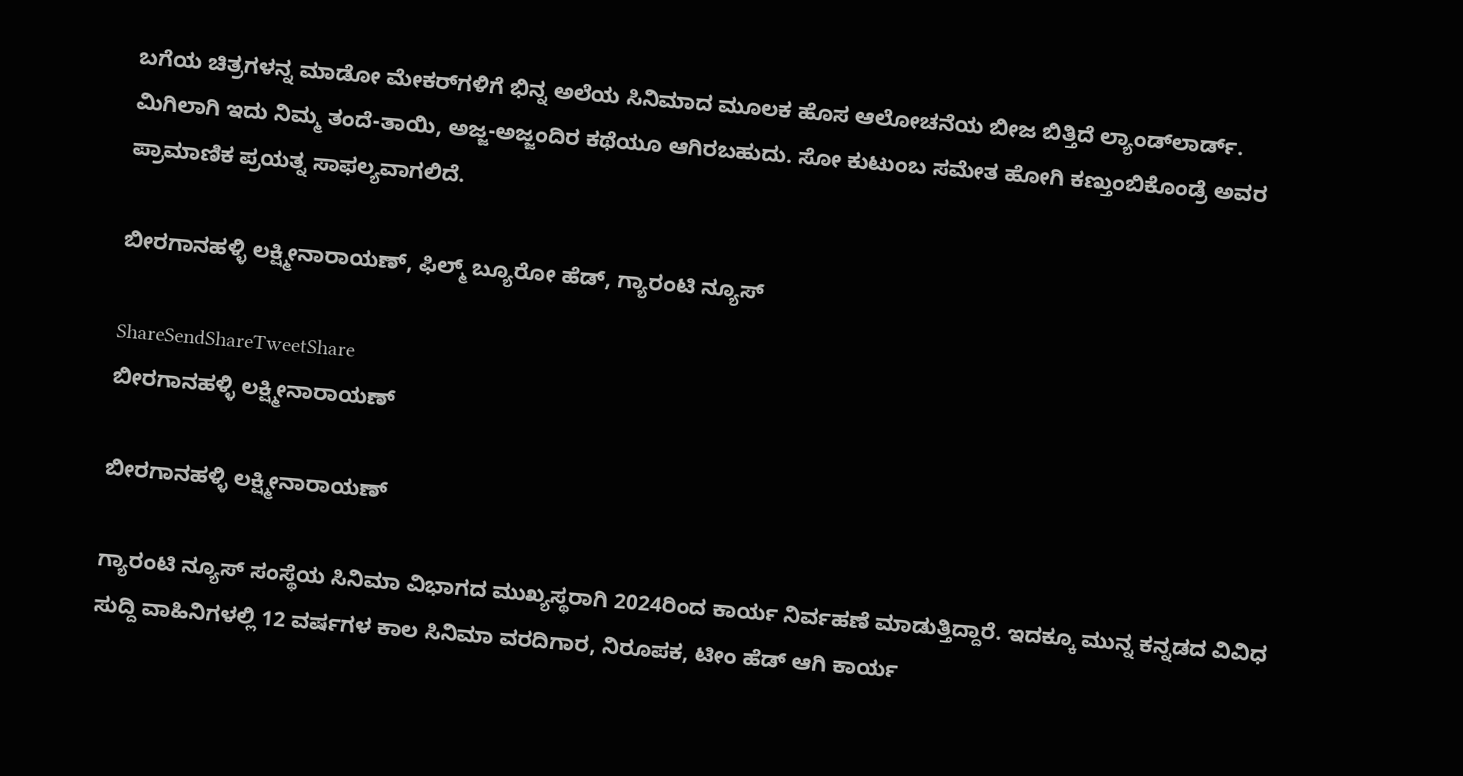ಬಗೆಯ ಚಿತ್ರಗಳನ್ನ ಮಾಡೋ ಮೇಕರ್‌‌ಗಳಿಗೆ ಭಿನ್ನ ಅಲೆಯ ಸಿನಿಮಾದ ಮೂಲಕ ಹೊಸ ಆಲೋಚನೆಯ ಬೀಜ ಬಿತ್ತಿದೆ ಲ್ಯಾಂಡ್‌ಲಾರ್ಡ್. ಮಿಗಿಲಾಗಿ ಇದು ನಿಮ್ಮ ತಂದೆ-ತಾಯಿ, ಅಜ್ಜ-ಅಜ್ಜಂದಿರ ಕಥೆಯೂ ಆಗಿರಬಹುದು. ಸೋ ಕುಟುಂಬ ಸಮೇತ ಹೋಗಿ ಕಣ್ತುಂಬಿಕೊಂಡ್ರೆ ಅವರ ಪ್ರಾಮಾಣಿಕ ಪ್ರಯತ್ನ ಸಾಫಲ್ಯವಾಗಲಿದೆ.

ಬೀರಗಾನಹಳ್ಳಿ ಲಕ್ಷ್ಮೀನಾರಾಯಣ್, ಫಿಲ್ಮ್ ಬ್ಯೂರೋ ಹೆಡ್, ಗ್ಯಾರಂಟಿ ನ್ಯೂಸ್

ShareSendShareTweetShare
ಬೀರಗಾನಹಳ್ಳಿ ಲಕ್ಷ್ಮೀನಾರಾಯಣ್

ಬೀರಗಾನಹಳ್ಳಿ ಲಕ್ಷ್ಮೀನಾರಾಯಣ್

ಗ್ಯಾರಂಟಿ ನ್ಯೂಸ್ ಸಂಸ್ಥೆಯ ಸಿನಿಮಾ ವಿಭಾಗದ ಮುಖ್ಯಸ್ಥರಾಗಿ 2024ರಿಂದ ಕಾರ್ಯ ನಿರ್ವಹಣೆ ಮಾಡುತ್ತಿದ್ದಾರೆ. ಇದಕ್ಕೂ ಮುನ್ನ ಕನ್ನಡದ ವಿವಿಧ ಸುದ್ದಿ ವಾಹಿನಿಗಳಲ್ಲಿ 12 ವರ್ಷಗಳ ಕಾಲ ಸಿನಿಮಾ ವರದಿಗಾರ, ನಿರೂಪಕ, ಟೀಂ ಹೆಡ್ ಆಗಿ ಕಾರ್ಯ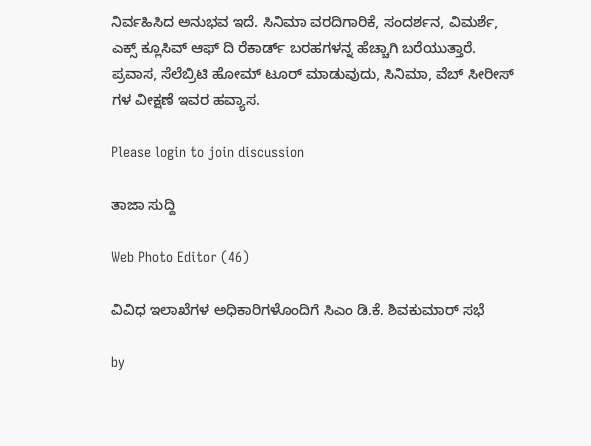ನಿರ್ವಹಿಸಿದ ಅನುಭವ ಇದೆ. ಸಿನಿಮಾ ವರದಿಗಾರಿಕೆ, ಸಂದರ್ಶನ, ವಿಮರ್ಶೆ, ಎಕ್ಸ್ ಕ್ಲೂಸಿವ್ ಆಫ್ ದಿ ರೆಕಾರ್ಡ್ ಬರಹಗಳನ್ನ ಹೆಚ್ಚಾಗಿ ಬರೆಯುತ್ತಾರೆ. ಪ್ರವಾಸ, ಸೆಲೆಬ್ರಿಟಿ ಹೋಮ್ ಟೂರ್ ಮಾಡುವುದು, ಸಿನಿಮಾ, ವೆಬ್ ಸೀರೀಸ್ ಗಳ ವೀಕ್ಷಣೆ ಇವರ ಹವ್ಯಾಸ.

Please login to join discussion

ತಾಜಾ ಸುದ್ದಿ

Web Photo Editor (46)

ವಿವಿಧ ಇಲಾಖೆಗಳ ಅಧಿಕಾರಿಗಳೊಂದಿಗೆ ಸಿಎಂ ಡಿ.ಕೆ. ಶಿವಕುಮಾರ್ ಸಭೆ

by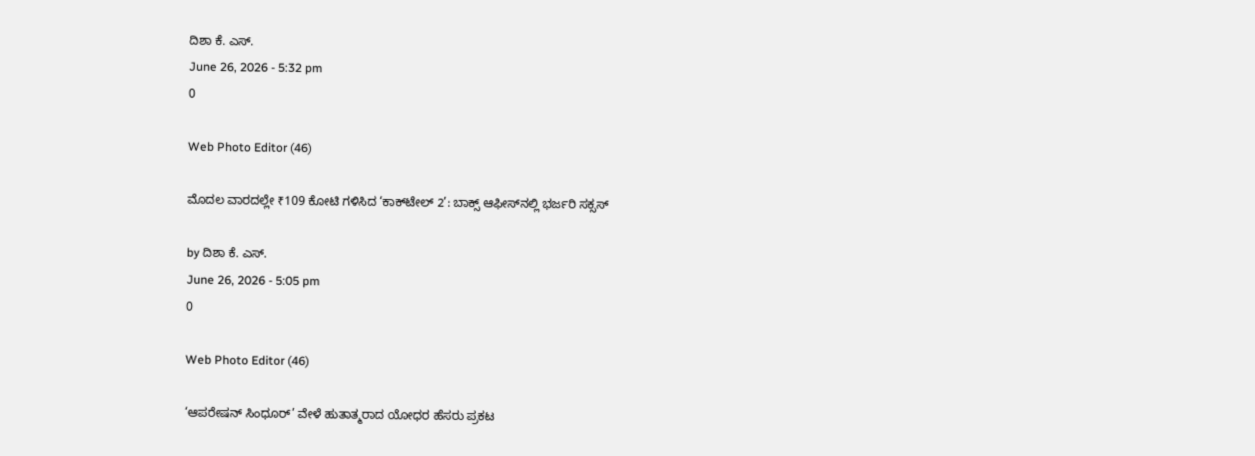ದಿಶಾ ಕೆ. ಎಸ್.
June 26, 2026 - 5:32 pm
0

Web Photo Editor (46)

ಮೊದಲ ವಾರದಲ್ಲೇ ₹109 ಕೋಟಿ ಗಳಿಸಿದ ‘ಕಾಕ್‌ಟೇಲ್ 2’: ಬಾಕ್ಸ್ ಆಫೀಸ್‌ನಲ್ಲಿ ಭರ್ಜರಿ ಸಕ್ಸಸ್

by ದಿಶಾ ಕೆ. ಎಸ್.
June 26, 2026 - 5:05 pm
0

Web Photo Editor (46)

‘ಆಪರೇಷನ್ ಸಿಂಧೂರ್’ ವೇಳೆ ಹುತಾತ್ಮರಾದ ಯೋಧರ ಹೆಸರು ಪ್ರಕಟ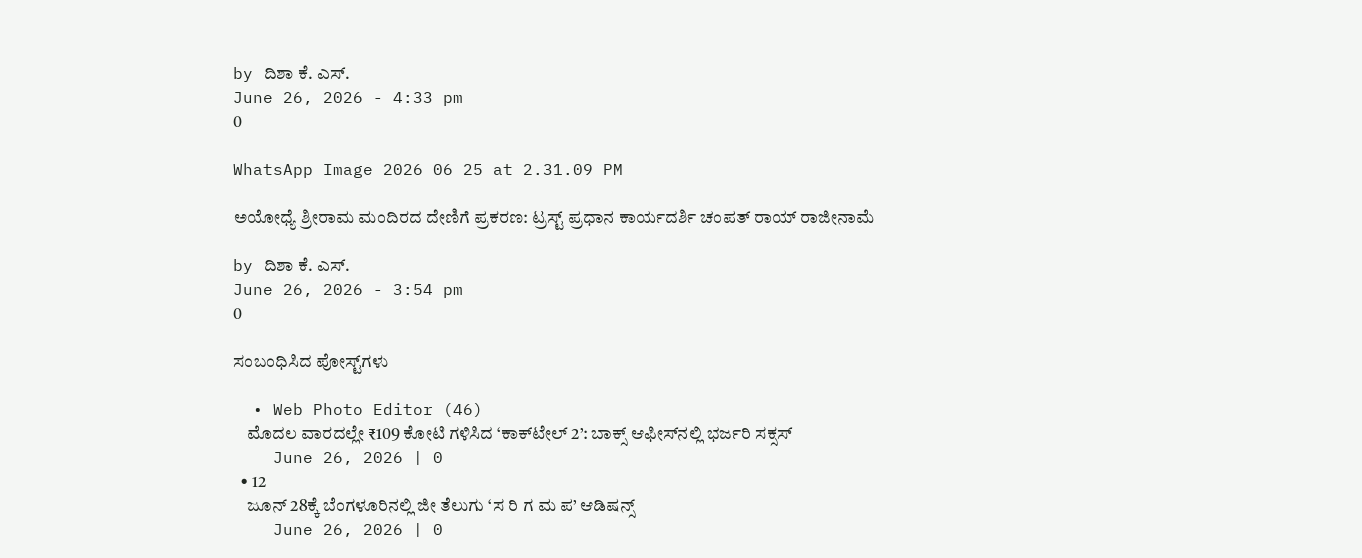by ದಿಶಾ ಕೆ. ಎಸ್.
June 26, 2026 - 4:33 pm
0

WhatsApp Image 2026 06 25 at 2.31.09 PM

ಅಯೋಧ್ಯೆ ಶ್ರೀರಾಮ ಮಂದಿರದ ದೇಣಿಗೆ ಪ್ರಕರಣ: ಟ್ರಸ್ಟ್ ಪ್ರಧಾನ ಕಾರ್ಯದರ್ಶಿ ಚಂಪತ್ ರಾಯ್ ರಾಜೀನಾಮೆ

by ದಿಶಾ ಕೆ. ಎಸ್.
June 26, 2026 - 3:54 pm
0

ಸಂಬಂಧಿಸಿದ ಪೋಸ್ಟ್‌ಗಳು

  • Web Photo Editor (46)
    ಮೊದಲ ವಾರದಲ್ಲೇ ₹109 ಕೋಟಿ ಗಳಿಸಿದ ‘ಕಾಕ್‌ಟೇಲ್ 2’: ಬಾಕ್ಸ್ ಆಫೀಸ್‌ನಲ್ಲಿ ಭರ್ಜರಿ ಸಕ್ಸಸ್
    June 26, 2026 | 0
  • 12
    ಜೂನ್ 28ಕ್ಕೆ ಬೆಂಗಳೂರಿನಲ್ಲಿ ಜೀ ತೆಲುಗು ‘ಸ ರಿ ಗ ಮ ಪ’ ಆಡಿಷನ್ಸ್
    June 26, 2026 | 0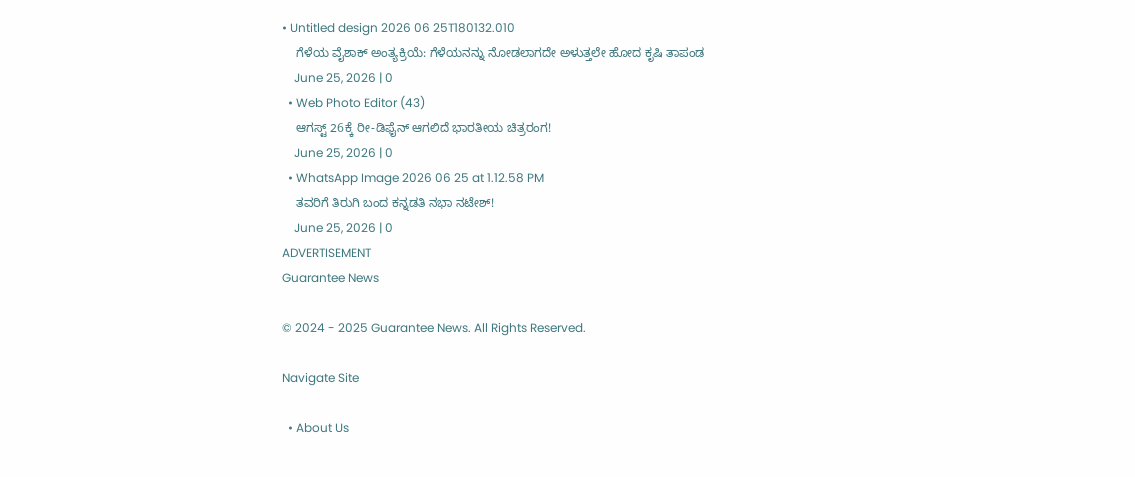• Untitled design 2026 06 25T180132.010
    ಗೆಳೆಯ ವೈಶಾಕ್‌ ಅಂತ್ಯಕ್ರಿಯೆ: ಗೆಳೆಯನನ್ನು ನೋಡಲಾಗದೇ ಅಳುತ್ತಲೇ ಹೋದ ಕೃಷಿ ತಾಪಂಡ
    June 25, 2026 | 0
  • Web Photo Editor (43)
    ಆಗಸ್ಟ್ 26ಕ್ಕೆ ರೀ-ಡಿಫೈನ್ ಆಗಲಿದೆ ಭಾರತೀಯ ಚಿತ್ರರಂಗ!
    June 25, 2026 | 0
  • WhatsApp Image 2026 06 25 at 1.12.58 PM
    ತವರಿಗೆ ತಿರುಗಿ ಬಂದ ಕನ್ನಡತಿ ನಭಾ ನಟೇಶ್!
    June 25, 2026 | 0
ADVERTISEMENT
Guarantee News

© 2024 - 2025 Guarantee News. All Rights Reserved.

Navigate Site

  • About Us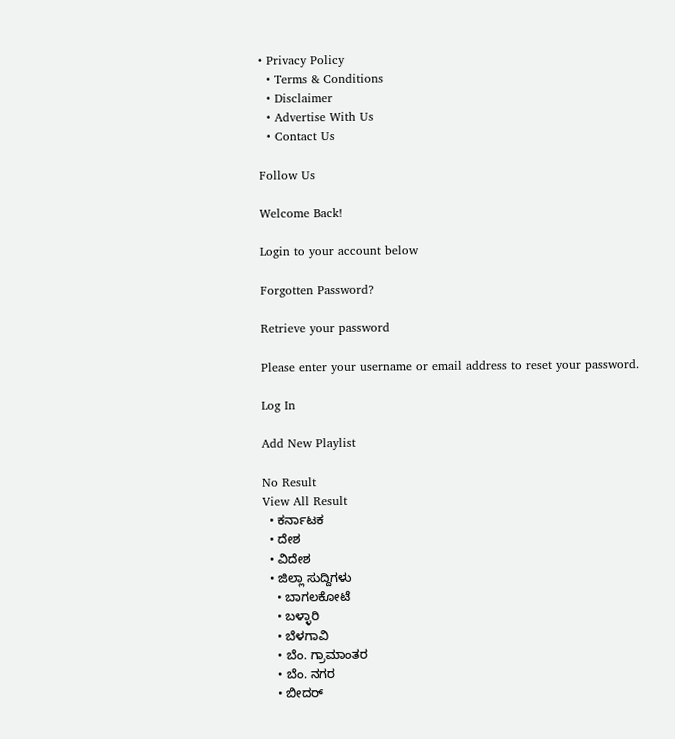• Privacy Policy
  • Terms & Conditions
  • Disclaimer
  • Advertise With Us
  • Contact Us

Follow Us

Welcome Back!

Login to your account below

Forgotten Password?

Retrieve your password

Please enter your username or email address to reset your password.

Log In

Add New Playlist

No Result
View All Result
  • ಕರ್ನಾಟಕ
  • ದೇಶ
  • ವಿದೇಶ
  • ಜಿಲ್ಲಾ ಸುದ್ದಿಗಳು
    • ಬಾಗಲಕೋಟೆ
    • ಬಳ್ಳಾರಿ
    • ಬೆಳಗಾವಿ
    • ಬೆಂ. ಗ್ರಾಮಾಂತರ
    • ಬೆಂ. ನಗರ
    • ಬೀದರ್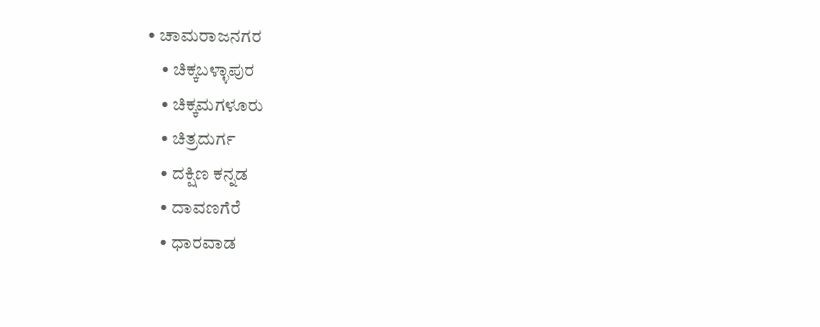• ಚಾಮರಾಜನಗರ
    • ಚಿಕ್ಕಬಳ್ಳಾಪುರ
    • ಚಿಕ್ಕಮಗಳೂರು
    • ಚಿತ್ರದುರ್ಗ
    • ದಕ್ಷಿಣ ಕನ್ನಡ
    • ದಾವಣಗೆರೆ
    • ಧಾರವಾಡ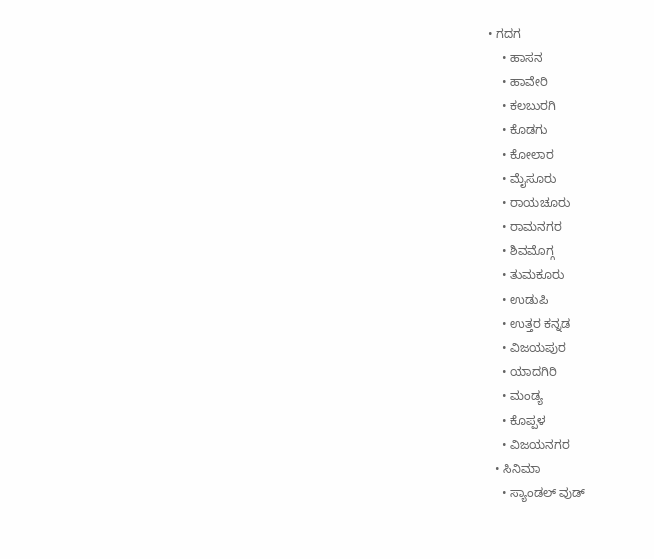• ಗದಗ
    • ಹಾಸನ
    • ಹಾವೇರಿ
    • ಕಲಬುರಗಿ
    • ಕೊಡಗು
    • ಕೋಲಾರ
    • ಮೈಸೂರು
    • ರಾಯಚೂರು
    • ರಾಮನಗರ
    • ಶಿವಮೊಗ್ಗ
    • ತುಮಕೂರು
    • ಉಡುಪಿ
    • ಉತ್ತರ ಕನ್ನಡ
    • ವಿಜಯಪುರ
    • ಯಾದಗಿರಿ
    • ಮಂಡ್ಯ
    • ಕೊಪ್ಪಳ
    • ವಿಜಯನಗರ
  • ಸಿನಿಮಾ
    • ಸ್ಯಾಂಡಲ್ ವುಡ್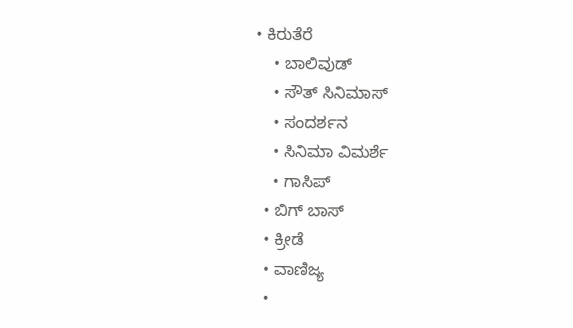• ಕಿರುತೆರೆ
    • ಬಾಲಿವುಡ್
    • ಸೌತ್ ಸಿನಿಮಾಸ್
    • ಸಂದರ್ಶನ
    • ಸಿನಿಮಾ ವಿಮರ್ಶೆ
    • ಗಾಸಿಪ್
  • ಬಿಗ್ ಬಾಸ್
  • ಕ್ರೀಡೆ
  • ವಾಣಿಜ್ಯ
  •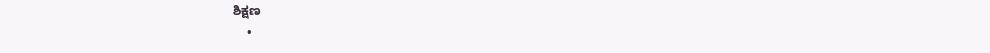ಶಿಕ್ಷಣ
    •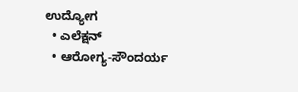ಉದ್ಯೋಗ
  • ಎಲೆಕ್ಷನ್
  • ಆರೋಗ್ಯ-ಸೌಂದರ್ಯ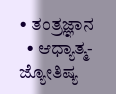• ತಂತ್ರಜ್ಞಾನ
  • ಆಧ್ಯಾತ್ಮ- ಜ್ಯೋತಿಷ್ಯ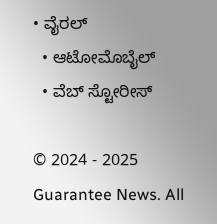• ವೈರಲ್
  • ಆಟೋಮೊಬೈಲ್
  • ವೆಬ್ ಸ್ಟೋರೀಸ್

© 2024 - 2025 Guarantee News. All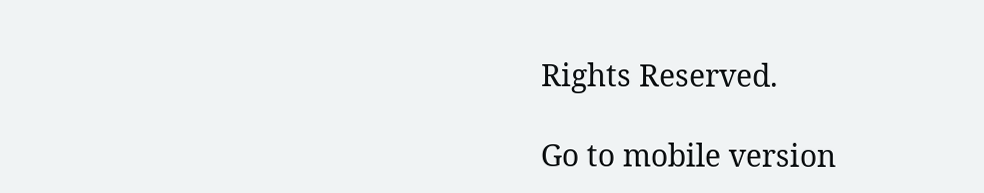Rights Reserved.

Go to mobile version